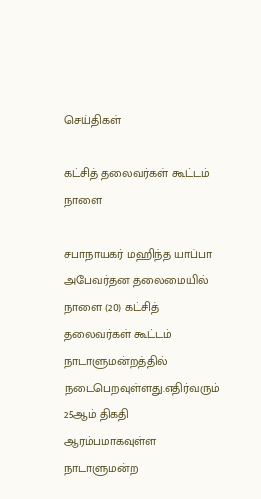செய்திகள்

கட்சித் தலைவர்கள் கூட்டம் நாளை

சபாநாயகர் மஹிந்த யாப்பா அபேவர்தன தலைமையில் நாளை (20) கட்சித் தலைவர்கள் கூட்டம் நாடாளுமன்றத்தில் நடைபெறவுள்ளது.எதிர்வரும் 25ஆம் திகதி ஆரம்பமாகவுள்ள நாடாளுமன்ற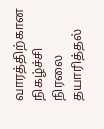வாரத்திற்கான நிகழ்ச்சி நிரலை தயாரித்தல்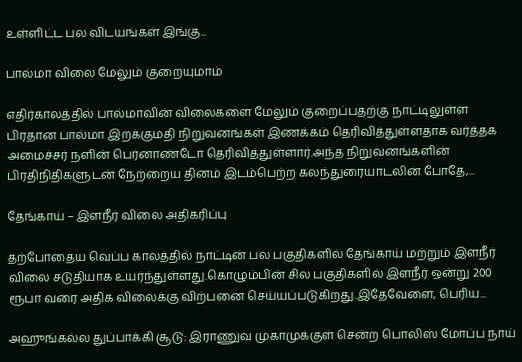உள்ளிட்ட பல விடயங்கள் இங்கு...

பால்மா விலை மேலும் குறையுமாம்

எதிர்காலத்தில் பால்மாவின் விலைகளை மேலும் குறைப்பதற்கு நாட்டிலுள்ள பிரதான பால்மா இறக்குமதி நிறுவனங்கள் இணக்கம் தெரிவித்துள்ளதாக வர்த்தக அமைச்சர் நளின் பெர்னாண்டோ தெரிவித்துள்ளார்.அந்த நிறுவனங்களின் பிரதிநிதிகளுடன் நேற்றைய தினம் இடம்பெற்ற கலந்துரையாடலின் போதே,...

தேங்காய் – இளநீர் விலை அதிகரிப்பு

தற்போதைய வெப்ப காலத்தில் நாட்டின் பல பகுதிகளில் தேங்காய் மற்றும் இளநீர் விலை சடுதியாக உயர்ந்துள்ளது.கொழும்பின் சில பகுதிகளில் இளநீர் ஒன்று 200 ரூபா வரை அதிக விலைக்கு விற்பனை செய்யப்படுகிறது.இதேவேளை, பெரிய...

அஹுங்கல்ல துப்பாக்கி சூடு: இராணுவ முகாமுக்குள் சென்ற பொலிஸ் மோப்ப நாய்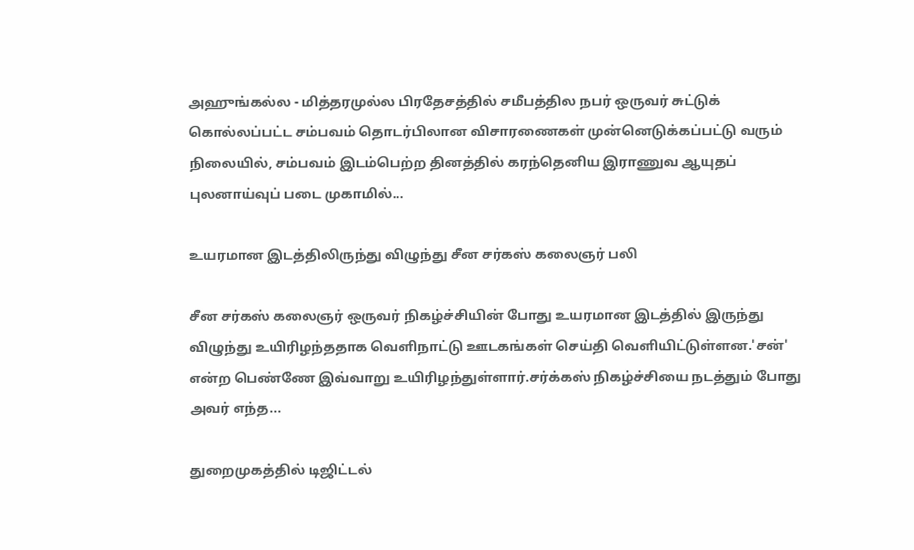அஹுங்கல்ல - மித்தரமுல்ல பிரதேசத்தில் சமீபத்தில நபர் ஒருவர் சுட்டுக் கொல்லப்பட்ட சம்பவம் தொடர்பிலான விசாரணைகள் முன்னெடுக்கப்பட்டு வரும் நிலையில், சம்பவம் இடம்பெற்ற தினத்தில் கரந்தெனிய இராணுவ ஆயுதப் புலனாய்வுப் படை முகாமில்...

உயரமான இடத்திலிருந்து விழுந்து சீன சர்கஸ் கலைஞர் பலி

சீன சர்கஸ் கலைஞர் ஒருவர் நிகழ்ச்சியின் போது உயரமான இடத்தில் இருந்து விழுந்து உயிரிழந்ததாக வெளிநாட்டு ஊடகங்கள் செய்தி வெளியிட்டுள்ளன.'சன்' என்ற பெண்ணே இவ்வாறு உயிரிழந்துள்ளார்.சர்க்கஸ் நிகழ்ச்சியை நடத்தும் போது அவர் எந்த...

துறைமுகத்தில் டிஜிட்டல்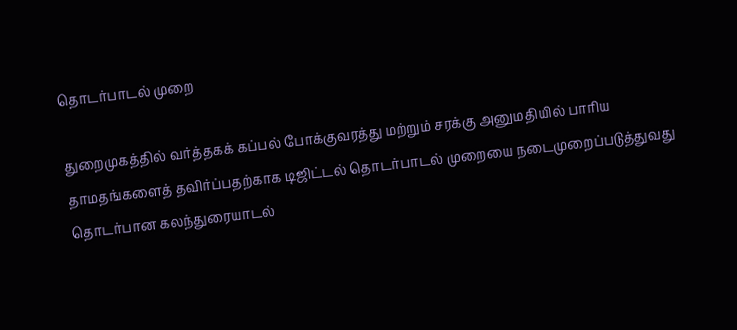தொடர்பாடல் முறை

துறைமுகத்தில் வர்த்தகக் கப்பல் போக்குவரத்து மற்றும் சரக்கு அனுமதியில் பாரிய தாமதங்களைத் தவிர்ப்பதற்காக டிஜிட்டல் தொடர்பாடல் முறையை நடைமுறைப்படுத்துவது தொடர்பான கலந்துரையாடல்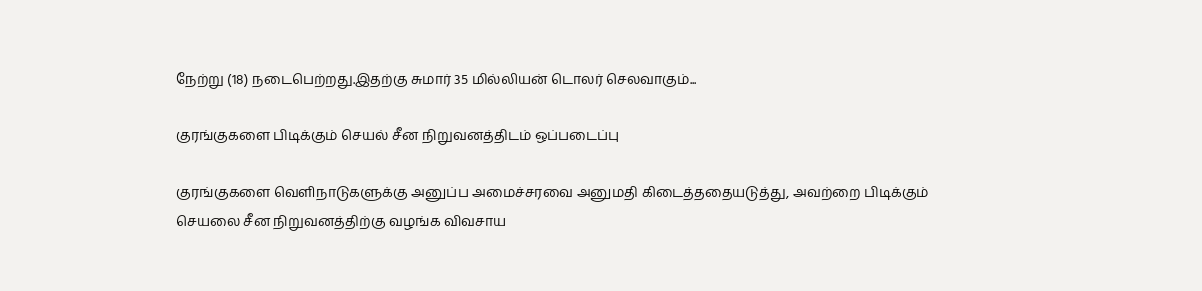நேற்று (18) நடைபெற்றது.இதற்கு சுமார் 35 மில்லியன் டொலர் செலவாகும்...

குரங்குகளை பிடிக்கும் செயல் சீன நிறுவனத்திடம் ஒப்படைப்பு

குரங்குகளை வெளிநாடுகளுக்கு அனுப்ப அமைச்சரவை அனுமதி கிடைத்ததையடுத்து, அவற்றை பிடிக்கும் செயலை சீன நிறுவனத்திற்கு வழங்க விவசாய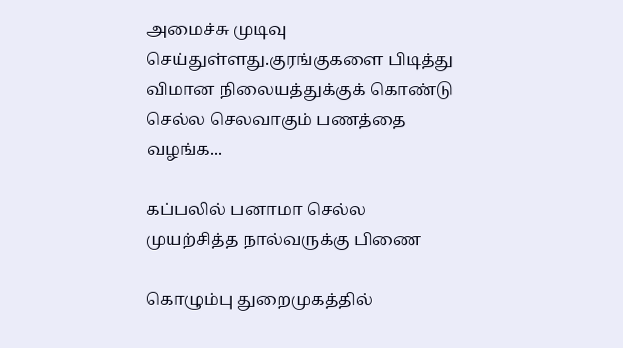அமைச்சு முடிவு செய்துள்ளது.குரங்குகளை பிடித்து விமான நிலையத்துக்குக் கொண்டு செல்ல செலவாகும் பணத்தை வழங்க...

கப்பலில் பனாமா செல்ல முயற்சித்த நால்வருக்கு பிணை

கொழும்பு துறைமுகத்தில்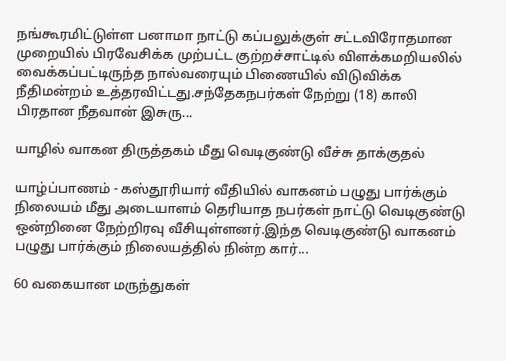நங்கூரமிட்டுள்ள பனாமா நாட்டு கப்பலுக்குள் சட்டவிரோதமான முறையில் பிரவேசிக்க முற்பட்ட குற்றச்சாட்டில் விளக்கமறியலில் வைக்கப்பட்டிருந்த நால்வரையும் பிணையில் விடுவிக்க நீதிமன்றம் உத்தரவிட்டது.சந்தேகநபர்கள் நேற்று (18) காலி பிரதான நீதவான் இசுரு...

யாழில் வாகன திருத்தகம் மீது வெடிகுண்டு வீச்சு தாக்குதல்

யாழ்ப்பாணம் - கஸ்தூரியார் வீதியில் வாகனம் பழுது பார்க்கும் நிலையம் மீது அடையாளம் தெரியாத நபர்கள் நாட்டு வெடிகுண்டு ஒன்றினை நேற்றிரவு வீசியுள்ளனர்.இந்த வெடிகுண்டு வாகனம் பழுது பார்க்கும் நிலையத்தில் நின்ற கார்...

60 வகையான மருந்துகள்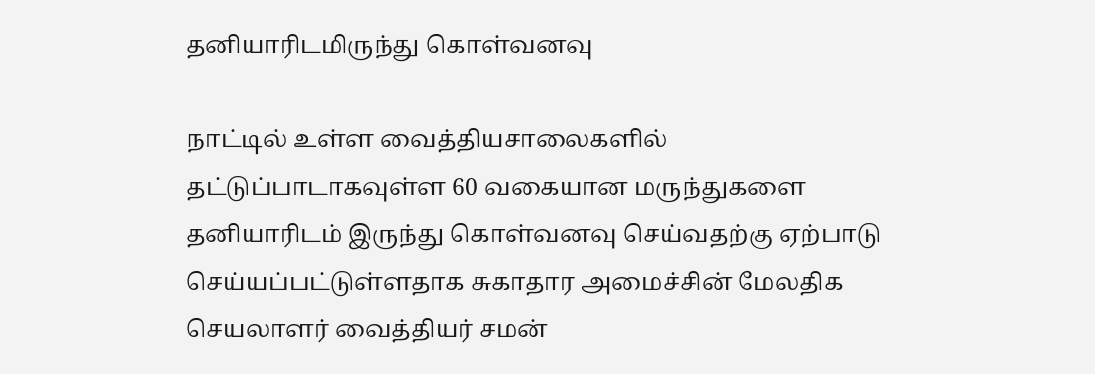தனியாரிடமிருந்து கொள்வனவு

நாட்டில் உள்ள வைத்தியசாலைகளில் தட்டுப்பாடாகவுள்ள 60 வகையான மருந்துகளை தனியாரிடம் இருந்து கொள்வனவு செய்வதற்கு ஏற்பாடு செய்யப்பட்டுள்ளதாக சுகாதார அமைச்சின் மேலதிக செயலாளர் வைத்தியர் சமன்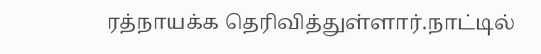ரத்நாயக்க தெரிவித்துள்ளார்.நாட்டில்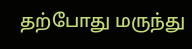தற்போது மருந்து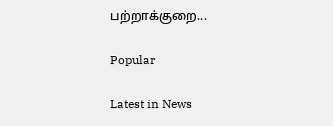பற்றாக்குறை...

Popular

Latest in News